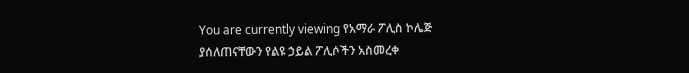You are currently viewing የአማራ ፖሊስ ኮሌጅ ያሰለጠናቸውን የልዩ ኃይል ፖሊሶችን አስመረቀ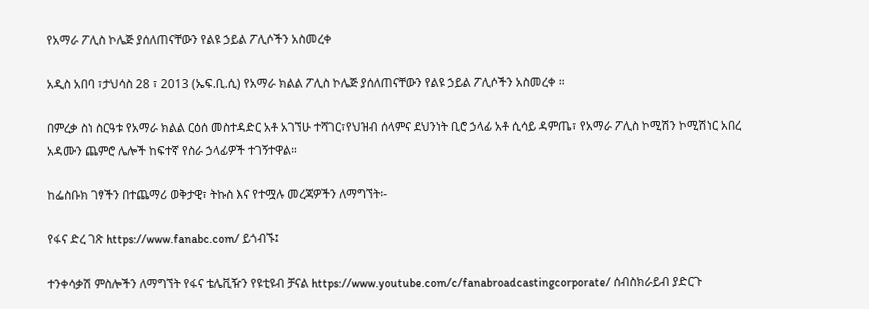የአማራ ፖሊስ ኮሌጅ ያሰለጠናቸውን የልዩ ኃይል ፖሊሶችን አስመረቀ

አዲስ አበባ ፣ታህሳስ 28 ፣ 2013 (ኤፍ.ቢ.ሲ) የአማራ ክልል ፖሊስ ኮሌጅ ያሰለጠናቸውን የልዩ ኃይል ፖሊሶችን አስመረቀ ።

በምረቃ ስነ ስርዓቱ የአማራ ክልል ርዕሰ መስተዳድር አቶ አገኘሁ ተሻገር፣የህዝብ ሰላምና ደህንነት ቢሮ ኃላፊ አቶ ሲሳይ ዳምጤ፣ የአማራ ፖሊስ ኮሚሽን ኮሚሽነር አበረ አዳሙን ጨምሮ ሌሎች ከፍተኛ የስራ ኃላፊዎች ተገኝተዋል።

ከፌስቡክ ገፃችን በተጨማሪ ወቅታዊ፣ ትኩስ እና የተሟሉ መረጃዎችን ለማግኘት፡-

የፋና ድረ ገጽ https://www.fanabc.com/ ይጎብኙ፤

ተንቀሳቃሽ ምስሎችን ለማግኘት የፋና ቴሌቪዥን የዩቲዩብ ቻናል https://www.youtube.com/c/fanabroadcastingcorporate/ ሰብስክራይብ ያድርጉ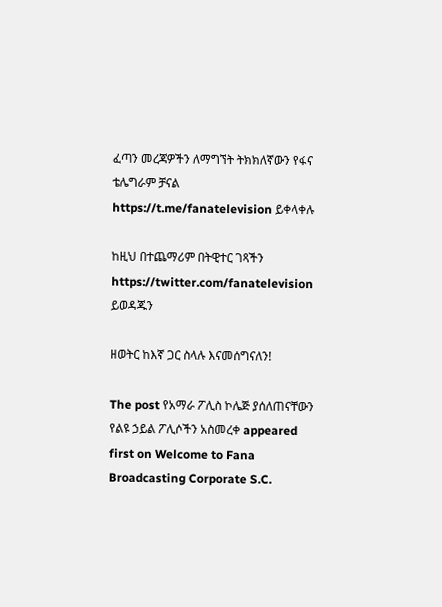ፈጣን መረጃዎችን ለማግኘት ትክክለኛውን የፋና ቴሌግራም ቻናል https://t.me/fanatelevision ይቀላቀሉ

ከዚህ በተጨማሪም በትዊተር ገጻችን https://twitter.com/fanatelevision ይወዳጁን

ዘወትር ከእኛ ጋር ስላሉ እናመሰግናለን!

The post የአማራ ፖሊስ ኮሌጅ ያሰለጠናቸውን የልዩ ኃይል ፖሊሶችን አስመረቀ appeared first on Welcome to Fana Broadcasting Corporate S.C.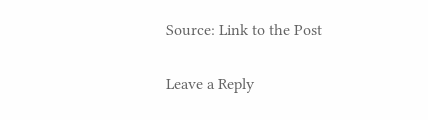Source: Link to the Post

Leave a Reply